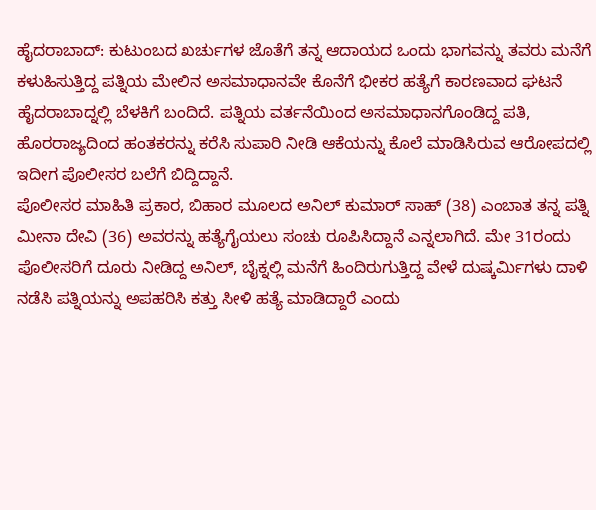ಹೈದರಾಬಾದ್: ಕುಟುಂಬದ ಖರ್ಚುಗಳ ಜೊತೆಗೆ ತನ್ನ ಆದಾಯದ ಒಂದು ಭಾಗವನ್ನು ತವರು ಮನೆಗೆ ಕಳುಹಿಸುತ್ತಿದ್ದ ಪತ್ನಿಯ ಮೇಲಿನ ಅಸಮಾಧಾನವೇ ಕೊನೆಗೆ ಭೀಕರ ಹತ್ಯೆಗೆ ಕಾರಣವಾದ ಘಟನೆ ಹೈದರಾಬಾದ್ನಲ್ಲಿ ಬೆಳಕಿಗೆ ಬಂದಿದೆ. ಪತ್ನಿಯ ವರ್ತನೆಯಿಂದ ಅಸಮಾಧಾನಗೊಂಡಿದ್ದ ಪತಿ, ಹೊರರಾಜ್ಯದಿಂದ ಹಂತಕರನ್ನು ಕರೆಸಿ ಸುಪಾರಿ ನೀಡಿ ಆಕೆಯನ್ನು ಕೊಲೆ ಮಾಡಿಸಿರುವ ಆರೋಪದಲ್ಲಿ ಇದೀಗ ಪೊಲೀಸರ ಬಲೆಗೆ ಬಿದ್ದಿದ್ದಾನೆ.
ಪೊಲೀಸರ ಮಾಹಿತಿ ಪ್ರಕಾರ, ಬಿಹಾರ ಮೂಲದ ಅನಿಲ್ ಕುಮಾರ್ ಸಾಹ್ (38) ಎಂಬಾತ ತನ್ನ ಪತ್ನಿ ಮೀನಾ ದೇವಿ (36) ಅವರನ್ನು ಹತ್ಯೆಗೈಯಲು ಸಂಚು ರೂಪಿಸಿದ್ದಾನೆ ಎನ್ನಲಾಗಿದೆ. ಮೇ 31ರಂದು ಪೊಲೀಸರಿಗೆ ದೂರು ನೀಡಿದ್ದ ಅನಿಲ್, ಬೈಕ್ನಲ್ಲಿ ಮನೆಗೆ ಹಿಂದಿರುಗುತ್ತಿದ್ದ ವೇಳೆ ದುಷ್ಕರ್ಮಿಗಳು ದಾಳಿ ನಡೆಸಿ ಪತ್ನಿಯನ್ನು ಅಪಹರಿಸಿ ಕತ್ತು ಸೀಳಿ ಹತ್ಯೆ ಮಾಡಿದ್ದಾರೆ ಎಂದು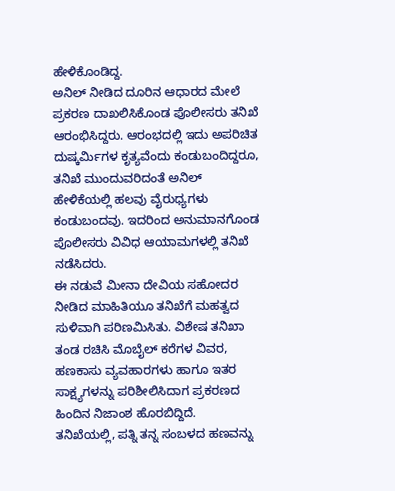ಹೇಳಿಕೊಂಡಿದ್ದ.
ಅನಿಲ್ ನೀಡಿದ ದೂರಿನ ಆಧಾರದ ಮೇಲೆ ಪ್ರಕರಣ ದಾಖಲಿಸಿಕೊಂಡ ಪೊಲೀಸರು ತನಿಖೆ ಆರಂಭಿಸಿದ್ದರು. ಆರಂಭದಲ್ಲಿ ಇದು ಅಪರಿಚಿತ ದುಷ್ಕರ್ಮಿಗಳ ಕೃತ್ಯವೆಂದು ಕಂಡುಬಂದಿದ್ದರೂ, ತನಿಖೆ ಮುಂದುವರಿದಂತೆ ಅನಿಲ್ ಹೇಳಿಕೆಯಲ್ಲಿ ಹಲವು ವೈರುಧ್ಯಗಳು ಕಂಡುಬಂದವು. ಇದರಿಂದ ಅನುಮಾನಗೊಂಡ ಪೊಲೀಸರು ವಿವಿಧ ಆಯಾಮಗಳಲ್ಲಿ ತನಿಖೆ ನಡೆಸಿದರು.
ಈ ನಡುವೆ ಮೀನಾ ದೇವಿಯ ಸಹೋದರ ನೀಡಿದ ಮಾಹಿತಿಯೂ ತನಿಖೆಗೆ ಮಹತ್ವದ ಸುಳಿವಾಗಿ ಪರಿಣಮಿಸಿತು. ವಿಶೇಷ ತನಿಖಾ ತಂಡ ರಚಿಸಿ ಮೊಬೈಲ್ ಕರೆಗಳ ವಿವರ, ಹಣಕಾಸು ವ್ಯವಹಾರಗಳು ಹಾಗೂ ಇತರ ಸಾಕ್ಷ್ಯಗಳನ್ನು ಪರಿಶೀಲಿಸಿದಾಗ ಪ್ರಕರಣದ ಹಿಂದಿನ ನಿಜಾಂಶ ಹೊರಬಿದ್ದಿದೆ.
ತನಿಖೆಯಲ್ಲಿ, ಪತ್ನಿ ತನ್ನ ಸಂಬಳದ ಹಣವನ್ನು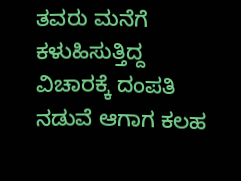ತವರು ಮನೆಗೆ ಕಳುಹಿಸುತ್ತಿದ್ದ ವಿಚಾರಕ್ಕೆ ದಂಪತಿ ನಡುವೆ ಆಗಾಗ ಕಲಹ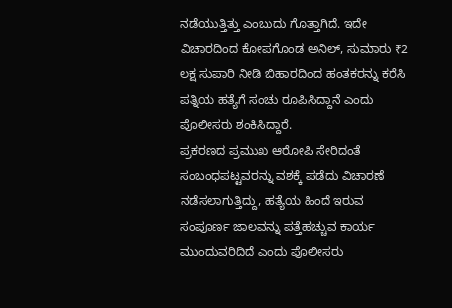ನಡೆಯುತ್ತಿತ್ತು ಎಂಬುದು ಗೊತ್ತಾಗಿದೆ. ಇದೇ ವಿಚಾರದಿಂದ ಕೋಪಗೊಂಡ ಅನಿಲ್, ಸುಮಾರು ₹2 ಲಕ್ಷ ಸುಪಾರಿ ನೀಡಿ ಬಿಹಾರದಿಂದ ಹಂತಕರನ್ನು ಕರೆಸಿ ಪತ್ನಿಯ ಹತ್ಯೆಗೆ ಸಂಚು ರೂಪಿಸಿದ್ದಾನೆ ಎಂದು ಪೊಲೀಸರು ಶಂಕಿಸಿದ್ದಾರೆ.
ಪ್ರಕರಣದ ಪ್ರಮುಖ ಆರೋಪಿ ಸೇರಿದಂತೆ ಸಂಬಂಧಪಟ್ಟವರನ್ನು ವಶಕ್ಕೆ ಪಡೆದು ವಿಚಾರಣೆ ನಡೆಸಲಾಗುತ್ತಿದ್ದು, ಹತ್ಯೆಯ ಹಿಂದೆ ಇರುವ ಸಂಪೂರ್ಣ ಜಾಲವನ್ನು ಪತ್ತೆಹಚ್ಚುವ ಕಾರ್ಯ ಮುಂದುವರಿದಿದೆ ಎಂದು ಪೊಲೀಸರು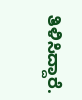ತಿಳಿಸಿದ್ದಾರೆ.